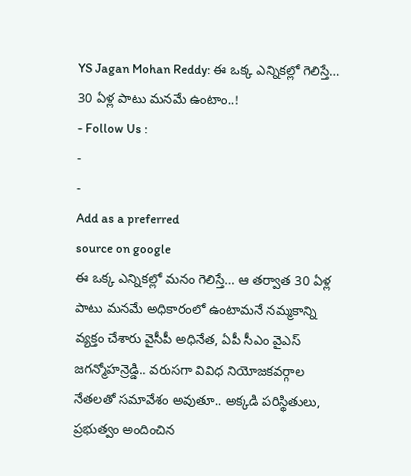YS Jagan Mohan Reddy: ఈ ఒక్క ఎన్నికల్లో గెలిస్తే… 30 ఏళ్ల పాటు మనమే ఉంటాం..!
- Follow Us :
-
-
Add as a preferred
source on google
ఈ ఒక్క ఎన్నికల్లో మనం గెలిస్తే… ఆ తర్వాత 30 ఏళ్ల పాటు మనమే అధికారంలో ఉంటామనే నమ్మకాన్ని వ్యక్తం చేశారు వైసీపీ అధినేత, ఏపీ సీఎం వైఎస్ జగన్మోహన్రెడ్డి.. వరుసగా వివిధ నియోజకవర్గాల నేతలతో సమావేశం అవుతూ.. అక్కడి పరిస్థితులు, ప్రభుత్వం అందించిన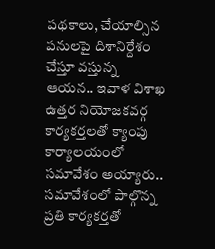పథకాలు, చేయాల్సిన పనులపై దిశానిర్దేశం చేస్తూ వస్తున్న ఆయన.. ఇవాళ విశాఖ ఉత్తర నియోజకవర్గ కార్యకర్తలతో క్యాంపు కార్యాలయంలో సమావేశం అయ్యారు.. సమావేశంలో పాల్గొన్న ప్రతి కార్యకర్తతో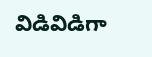విడివిడిగా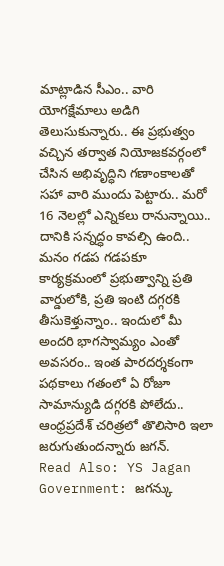మాట్లాడిన సీఎం.. వారి యోగక్షేమాలు అడిగి తెలుసుకున్నారు.. ఈ ప్రభుత్వం వచ్చిన తర్వాత నియోజకవర్గంలో చేసిన అభివృద్ధిని గణాంకాలతో సహా వారి ముందు పెట్టారు.. మరో 16 నెలల్లో ఎన్నికలు రానున్నాయి.. దానికి సన్నద్ధం కావల్సి ఉంది.. మనం గడప గడపకూ కార్యక్రమంలో ప్రభుత్వాన్ని ప్రతి వార్డులోకి, ప్రతి ఇంటి దగ్గరకి తీసుకెళ్తున్నాం.. ఇందులో మీ అందరి భాగస్వామ్యం ఎంతో అవసరం.. ఇంత పారదర్శకంగా పథకాలు గతంలో ఏ రోజూ సామాన్యుడి దగ్గరకి పోలేదు.. ఆంధ్రప్రదేశ్ చరిత్రలో తొలిసారి ఇలా జరుగుతుందన్నారు జగన్.
Read Also: YS Jagan Government: జగన్కు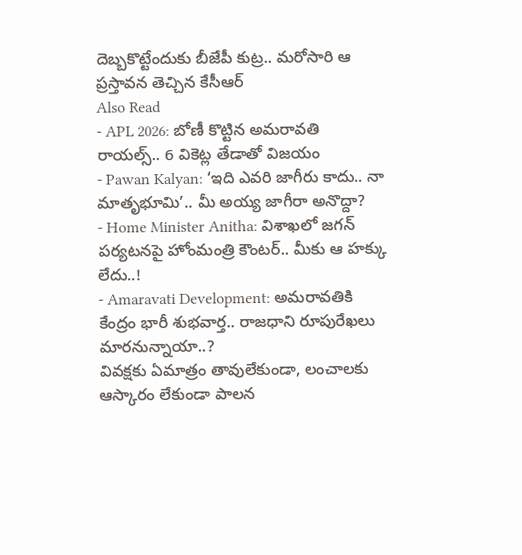దెబ్బకొట్టేందుకు బీజేపీ కుట్ర.. మరోసారి ఆ ప్రస్తావన తెచ్చిన కేసీఆర్
Also Read
- APL 2026: బోణీ కొట్టిన అమరావతి రాయల్స్.. 6 వికెట్ల తేడాతో విజయం
- Pawan Kalyan: ‘ఇది ఎవరి జాగీరు కాదు.. నా మాతృభూమి’.. మీ అయ్య జాగీరా అనొద్దా?
- Home Minister Anitha: విశాఖలో జగన్ పర్యటనపై హోంమంత్రి కౌంటర్.. మీకు ఆ హక్కు లేదు..!
- Amaravati Development: అమరావతికి కేంద్రం భారీ శుభవార్త.. రాజధాని రూపురేఖలు మారనున్నాయా..?
వివక్షకు ఏమాత్రం తావులేకుండా, లంచాలకు ఆస్కారం లేకుండా పాలన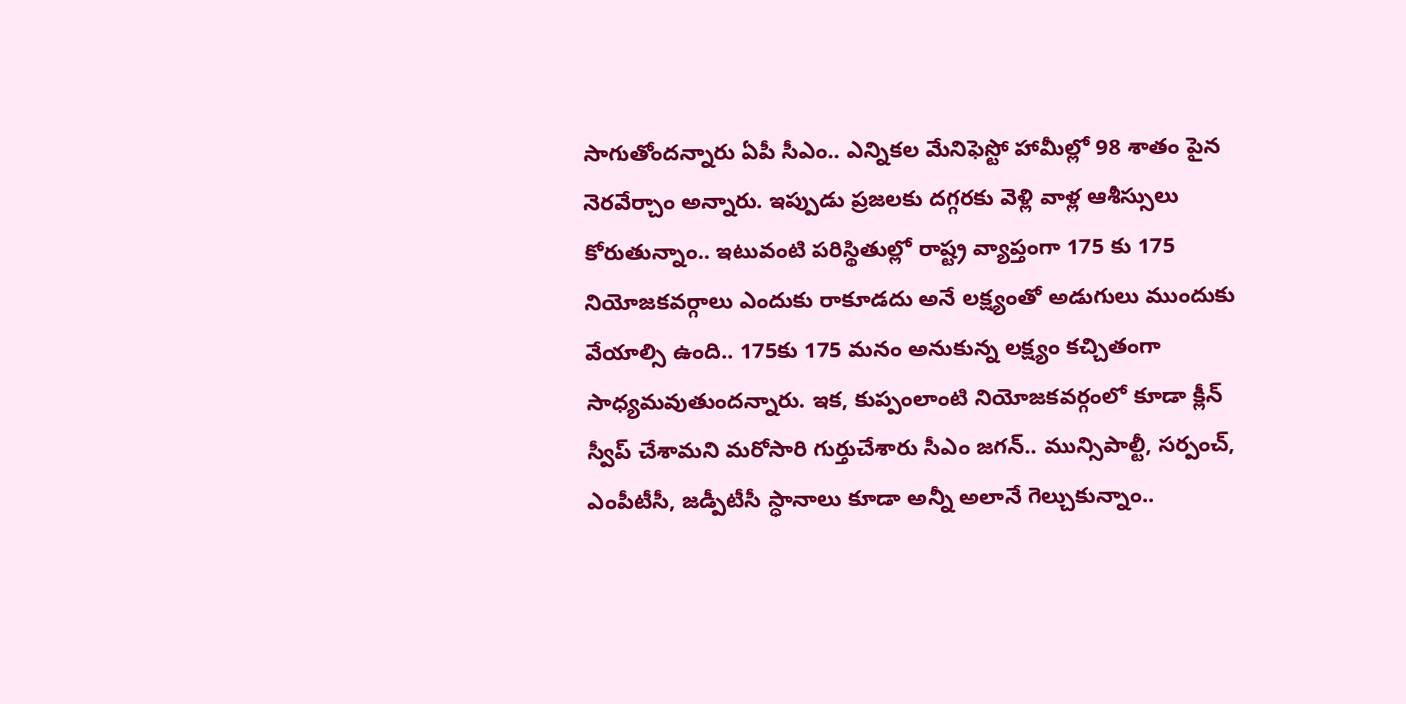సాగుతోందన్నారు ఏపీ సీఎం.. ఎన్నికల మేనిఫెస్టో హామీల్లో 98 శాతం పైన నెరవేర్చాం అన్నారు. ఇప్పుడు ప్రజలకు దగ్గరకు వెళ్లి వాళ్ల ఆశీస్సులు కోరుతున్నాం.. ఇటువంటి పరిస్థితుల్లో రాష్ట్ర వ్యాప్తంగా 175 కు 175 నియోజకవర్గాలు ఎందుకు రాకూడదు అనే లక్ష్యంతో అడుగులు ముందుకు వేయాల్సి ఉంది.. 175కు 175 మనం అనుకున్న లక్ష్యం కచ్చితంగా సాధ్యమవుతుందన్నారు. ఇక, కుప్పంలాంటి నియోజకవర్గంలో కూడా క్లీన్ స్వీప్ చేశామని మరోసారి గుర్తుచేశారు సీఎం జగన్.. మున్సిపాల్టీ, సర్పంచ్, ఎంపీటీసీ, జడ్పీటీసీ స్ధానాలు కూడా అన్నీ అలానే గెల్చుకున్నాం..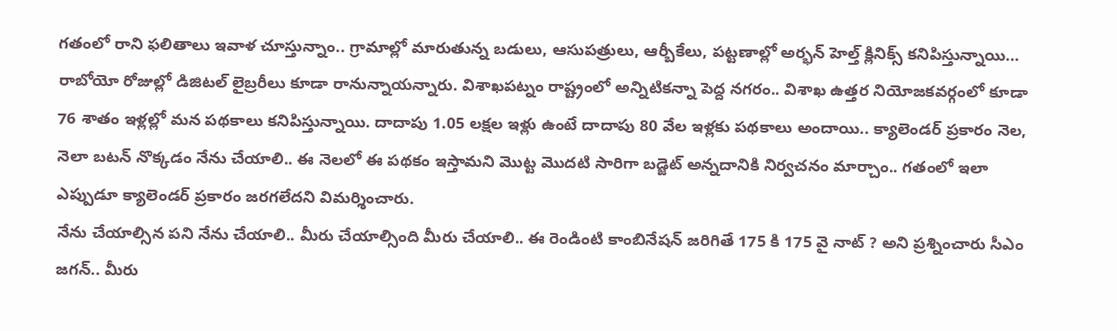గతంలో రాని ఫలితాలు ఇవాళ చూస్తున్నాం.. గ్రామాల్లో మారుతున్న బడులు, ఆసుపత్రులు, ఆర్బీకేలు, పట్టణాల్లో అర్భన్ హెల్త్ క్లినిక్స్ కనిపిస్తున్నాయి… రాబోయో రోజుల్లో డిజిటల్ లైబ్రరీలు కూడా రానున్నాయన్నారు. విశాఖపట్నం రాష్ట్రంలో అన్నిటికన్నా పెద్ద నగరం.. విశాఖ ఉత్తర నియోజకవర్గంలో కూడా 76 శాతం ఇళ్లల్లో మన పథకాలు కనిపిస్తున్నాయి. దాదాపు 1.05 లక్షల ఇళ్లు ఉంటే దాదాపు 80 వేల ఇళ్లకు పథకాలు అందాయి.. క్యాలెండర్ ప్రకారం నెల, నెలా బటన్ నొక్కడం నేను చేయాలి.. ఈ నెలలో ఈ పథకం ఇస్తామని మొట్ట మొదటి సారిగా బడ్జెట్ అన్నదానికి నిర్వచనం మార్చాం.. గతంలో ఇలా ఎప్పుడూ క్యాలెండర్ ప్రకారం జరగలేదని విమర్శించారు.
నేను చేయాల్సిన పని నేను చేయాలి.. మీరు చేయాల్సింది మీరు చేయాలి.. ఈ రెండింటి కాంబినేషన్ జరిగితే 175 కి 175 వై నాట్ ? అని ప్రశ్నించారు సీఎం జగన్.. మీరు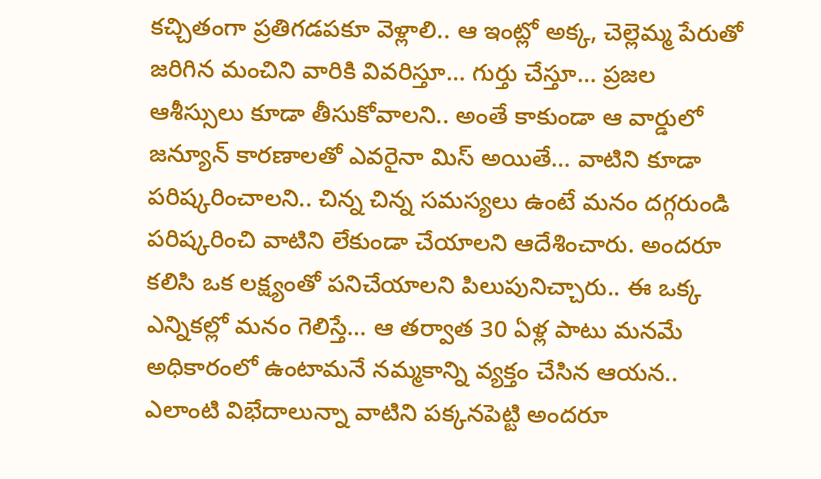కచ్చితంగా ప్రతిగడపకూ వెళ్లాలి.. ఆ ఇంట్లో అక్క, చెల్లెమ్మ పేరుతో జరిగిన మంచిని వారికి వివరిస్తూ… గుర్తు చేస్తూ… ప్రజల ఆశీస్సులు కూడా తీసుకోవాలని.. అంతే కాకుండా ఆ వార్డులో జన్యూన్ కారణాలతో ఎవరైనా మిస్ అయితే… వాటిని కూడా పరిష్కరించాలని.. చిన్న చిన్న సమస్యలు ఉంటే మనం దగ్గరుండి పరిష్కరించి వాటిని లేకుండా చేయాలని ఆదేశించారు. అందరూ కలిసి ఒక లక్ష్యంతో పనిచేయాలని పిలుపునిచ్చారు.. ఈ ఒక్క ఎన్నికల్లో మనం గెలిస్తే… ఆ తర్వాత 30 ఏళ్ల పాటు మనమే అధికారంలో ఉంటామనే నమ్మకాన్ని వ్యక్తం చేసిన ఆయన.. ఎలాంటి విభేదాలున్నా వాటిని పక్కనపెట్టి అందరూ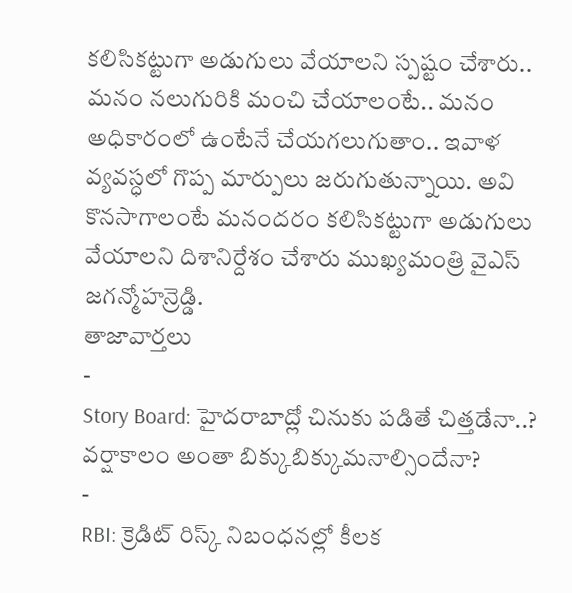కలిసికట్టుగా అడుగులు వేయాలని స్పష్టం చేశారు.. మనం నలుగురికి మంచి చేయాలంటే.. మనం అధికారంలో ఉంటేనే చేయగలుగుతాం.. ఇవాళ వ్యవస్ధలో గొప్ప మార్పులు జరుగుతున్నాయి. అవి కొనసాగాలంటే మనందరం కలిసికట్టుగా అడుగులు వేయాలని దిశానిర్దేశం చేశారు ముఖ్యమంత్రి వైఎస్ జగన్మోహన్రెడ్డి.
తాజావార్తలు
-
Story Board: హైదరాబాద్లో చినుకు పడితే చిత్తడేనా..? వర్షాకాలం అంతా బిక్కుబిక్కుమనాల్సిందేనా?
-
RBI: క్రెడిట్ రిస్క్ నిబంధనల్లో కీలక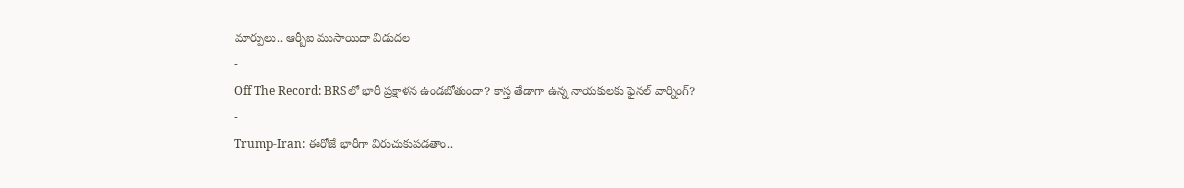మార్పులు.. ఆర్బీఐ ముసాయిదా విడుదల
-
Off The Record: BRSలో భారీ ప్రక్షాళన ఉండబోతుందా? కాస్త తేడాగా ఉన్న నాయకులకు ఫైనల్ వార్నింగ్?
-
Trump-Iran: ఈరోజే భారీగా విరుచుకుపడతాం..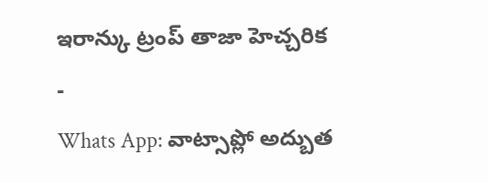ఇరాన్కు ట్రంప్ తాజా హెచ్చరిక
-
Whats App: వాట్సాప్లో అద్బుత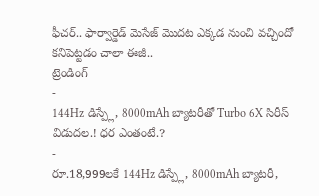ఫీచర్.. ఫార్వార్డెడ్ మెసేజ్ మొదట ఎక్కడ నుంచి వచ్చిందో కనిపెట్టడం చాలా ఈజీ..
ట్రెండింగ్
-
144Hz డిస్ప్లే, 8000mAh బ్యాటరీతో Turbo 6X సిరీస్ విడుదల.! ధర ఎంతంటే.?
-
రూ.18,999లకే 144Hz డిస్ప్లే, 8000mAh బ్యాటరీ,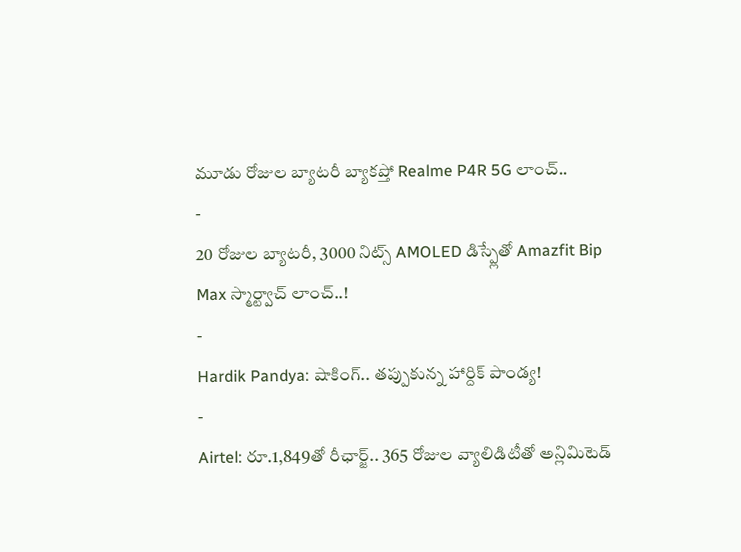మూడు రోజుల బ్యాటరీ బ్యాకప్తో Realme P4R 5G లాంచ్..
-
20 రోజుల బ్యాటరీ, 3000 నిట్స్ AMOLED డిస్ప్లేతో Amazfit Bip Max స్మార్ట్వాచ్ లాంచ్..!
-
Hardik Pandya: షాకింగ్.. తప్పుకున్న హార్దిక్ పాండ్య!
-
Airtel: రూ.1,849తో రీఛార్జ్.. 365 రోజుల వ్యాలిడిటీతో అన్లిమిటెడ్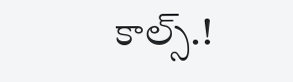కాల్స్.!